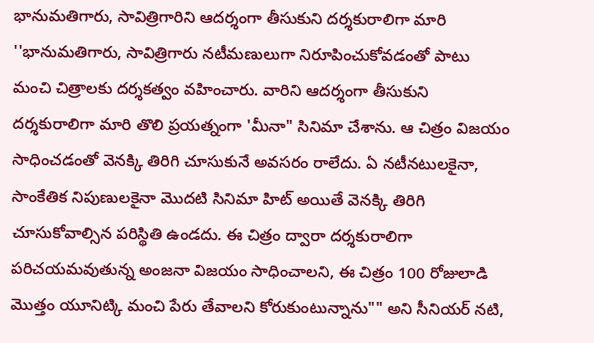భానుమతిగారు, సావిత్రిగారిని ఆదర్శంగా తీసుకుని దర్శకురాలిగా మారి
''భానుమతిగారు, సావిత్రిగారు నటీమణులుగా నిరూపించుకోవడంతో పాటు మంచి చిత్రాలకు దర్శకత్వం వహించారు. వారిని ఆదర్శంగా తీసుకుని దర్శకురాలిగా మారి తొలి ప్రయత్నంగా 'మీనా" సినిమా చేశాను. ఆ చిత్రం విజయం సాధించడంతో వెనక్కి తిరిగి చూసుకునే అవసరం రాలేదు. ఏ నటీనటులకైనా, సాంకేతిక నిపుణులకైనా మొదటి సినిమా హిట్ అయితే వెనక్కి తిరిగి చూసుకోవాల్సిన పరిస్థితి ఉండదు. ఈ చిత్రం ద్వారా దర్శకురాలిగా పరిచయమవుతున్న అంజనా విజయం సాధించాలని, ఈ చిత్రం 100 రోజులాడి మొత్తం యూనిట్కి మంచి పేరు తేవాలని కోరుకుంటున్నాను"" అని సీనియర్ నటి,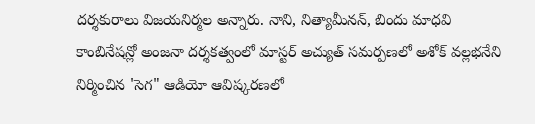దర్శకురాలు విజయనిర్మల అన్నారు. నాని, నిత్యామీనన్, బిందు మాధవి కాంబినేషన్లో అంజనా దర్శకత్వంలో మాస్టర్ అచ్యుత్ సమర్పణలో అశోక్ వల్లభనేని నిర్మించిన 'సెగ" ఆడియో ఆవిష్కరణలో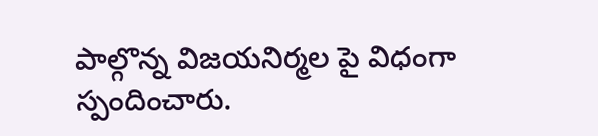పాల్గొన్న విజయనిర్మల పై విధంగా స్పందించారు.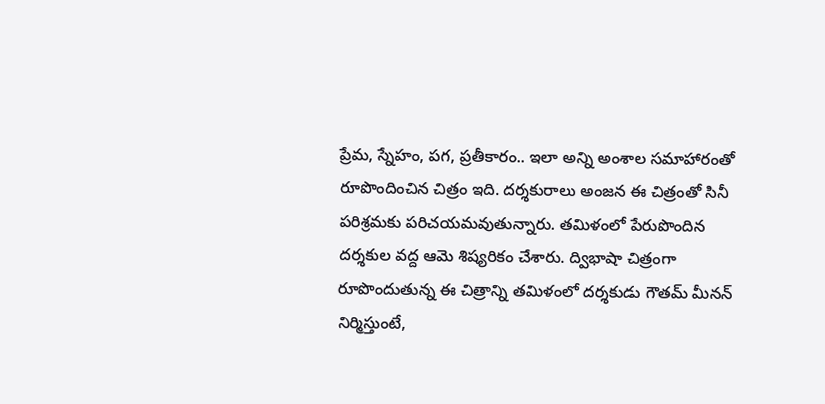ప్రేమ, స్నేహం, పగ, ప్రతీకారం.. ఇలా అన్ని అంశాల సమాహారంతో రూపొందించిన చిత్రం ఇది. దర్శకురాలు అంజన ఈ చిత్రంతో సినీ పరిశ్రమకు పరిచయమవుతున్నారు. తమిళంలో పేరుపొందిన దర్శకుల వద్ద ఆమె శిష్యరికం చేశారు. ద్విభాషా చిత్రంగా రూపొందుతున్న ఈ చిత్రాన్ని తమిళంలో దర్శకుడు గౌతమ్ మీనన్ నిర్మిస్తుంటే,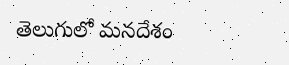తెలుగులో మనదేశం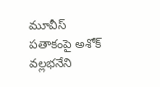మూవీస్ పతాకంపై అశోక్ వల్లభనేని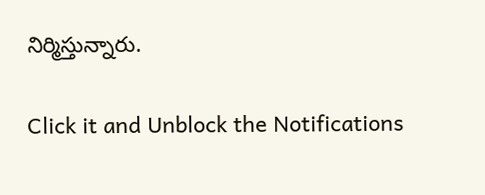నిర్మిస్తున్నారు.


Click it and Unblock the Notifications